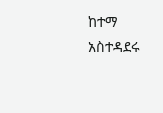ከተማ አስተዳደሩ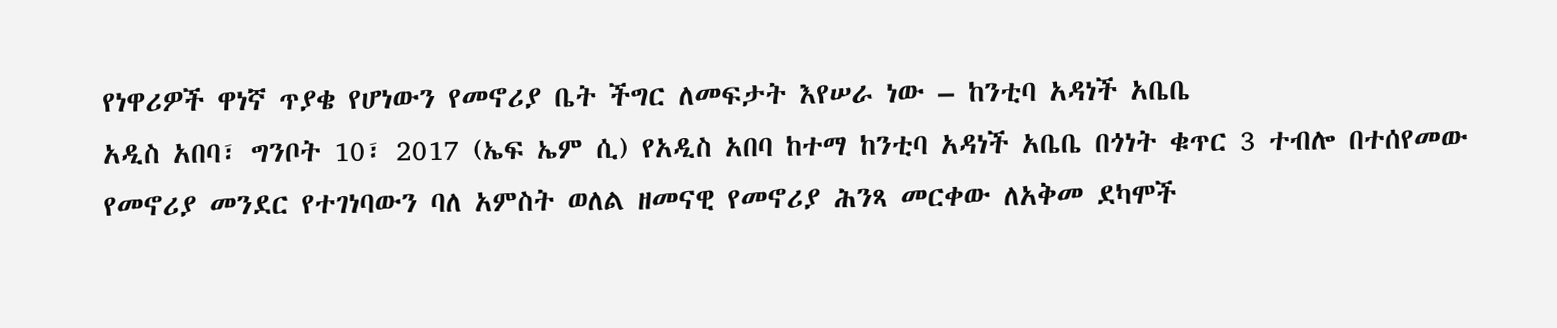የነዋሪዎች ዋነኛ ጥያቄ የሆነውን የመኖሪያ ቤት ችግር ለመፍታት እየሠራ ነው – ከንቲባ አዳነች አቤቤ
አዲስ አበባ፣ ግንቦት 10፣ 2017 (ኤፍ ኤም ሲ) የአዲስ አበባ ከተማ ከንቲባ አዳነች አቤቤ በጎነት ቁጥር 3 ተብሎ በተሰየመው የመኖሪያ መንደር የተገነባውን ባለ አምስት ወለል ዘመናዊ የመኖሪያ ሕንጻ መርቀው ለአቅመ ደካሞች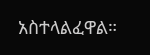አስተላልፈዋል።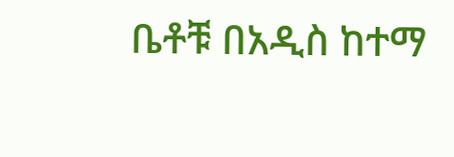ቤቶቹ በአዲስ ከተማ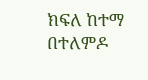ክፍለ ከተማ በተለምዶ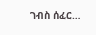ገብስ ሰፈር…